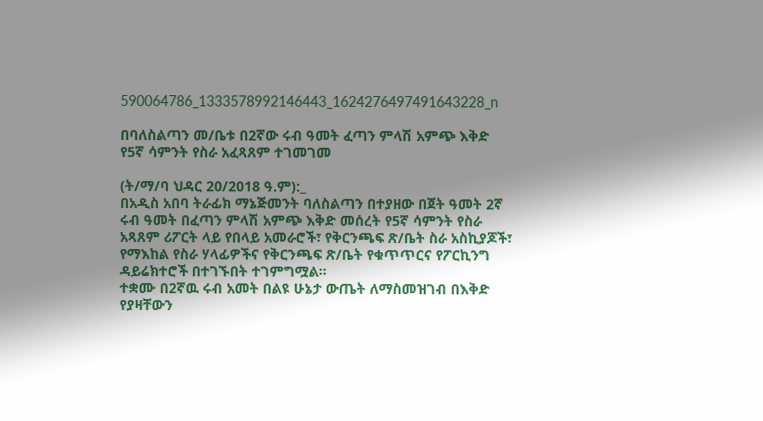590064786_1333578992146443_1624276497491643228_n

በባለስልጣን መ/ቤቱ በ2ኛው ሩብ ዓመት ፈጣን ምላሽ አምጭ እቅድ የ5ኛ ሳምንት የስራ አፈጻጸም ተገመገመ

(ት/ማ/ባ ህዳር 20/2018 ዓ.ም):_
በአዲስ አበባ ትራፊክ ማኔጅመንት ባለስልጣን በተያዘው በጀት ዓመት 2ኛ ሩብ ዓመት በፈጣን ምላሽ አምጭ እቅድ መሰረት የ5ኛ ሳምንት የስራ አጻጸም ሪፖርት ላይ የበላይ አመራሮች፣ የቅርንጫፍ ጽ/ቤት ስራ አስኪያጆች፣ የማእከል የስራ ሃላፊዎችና የቅርንጫፍ ጽ/ቤት የቁጥጥርና የፖርኪንግ ዳይሬክተሮች በተገኙበት ተገምግሟል።
ተቋሙ በ2ኛዉ ሩብ አመት በልዩ ሁኔታ ውጤት ለማስመዝገብ በእቅድ የያዛቸውን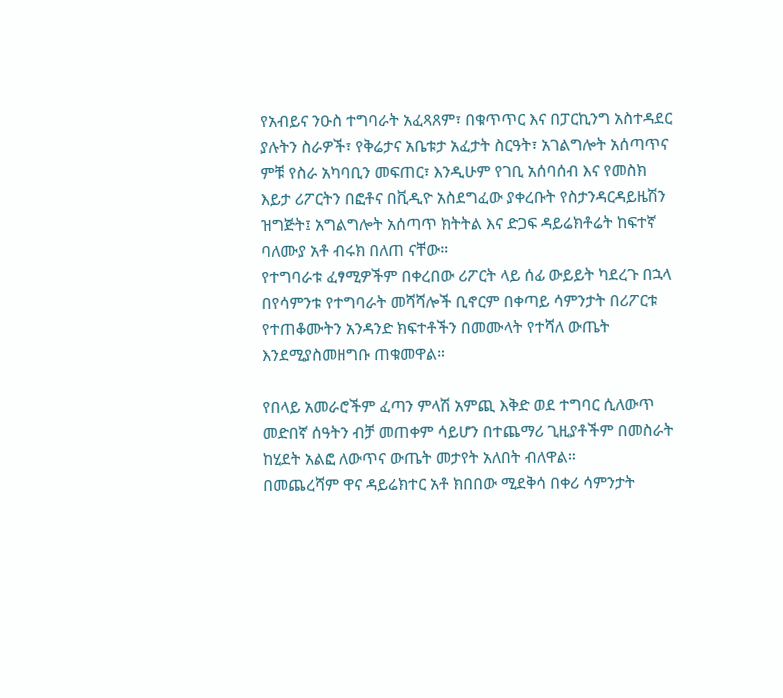የአብይና ንዑስ ተግባራት አፈጻጸም፣ በቁጥጥር እና በፓርኪንግ አስተዳደር ያሉትን ስራዎች፣ የቅሬታና አቤቱታ አፈታት ስርዓት፣ አገልግሎት አሰጣጥና ምቹ የስራ አካባቢን መፍጠር፣ እንዲሁም የገቢ አሰባሰብ እና የመስክ እይታ ሪፖርትን በፎቶና በቪዲዮ አስደግፈው ያቀረቡት የስታንዳርዳይዜሽን ዝግጅት፤ አግልግሎት አሰጣጥ ክትትል እና ድጋፍ ዳይሬክቶሬት ከፍተኛ ባለሙያ አቶ ብሩክ በለጠ ናቸው።
የተግባራቱ ፈፃሚዎችም በቀረበው ሪፖርት ላይ ሰፊ ውይይት ካደረጉ በኋላ በየሳምንቱ የተግባራት መሻሻሎች ቢኖርም በቀጣይ ሳምንታት በሪፖርቱ የተጠቆሙትን አንዳንድ ክፍተቶችን በመሙላት የተሻለ ውጤት እንደሚያስመዘግቡ ጠቁመዋል።

የበላይ አመራሮችም ፈጣን ምላሽ አምጪ እቅድ ወደ ተግባር ሲለውጥ መድበኛ ሰዓትን ብቻ መጠቀም ሳይሆን በተጨማሪ ጊዚያቶችም በመስራት ከሂደት አልፎ ለውጥና ውጤት መታየት አለበት ብለዋል።
በመጨረሻም ዋና ዳይሬክተር አቶ ክበበው ሚደቅሳ በቀሪ ሳምንታት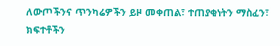ለውጦችንና ጥንካሬዎችን ይዞ መቀጠል፣ ተጠያቂነትን ማስፈን፣ ክፍተቶችን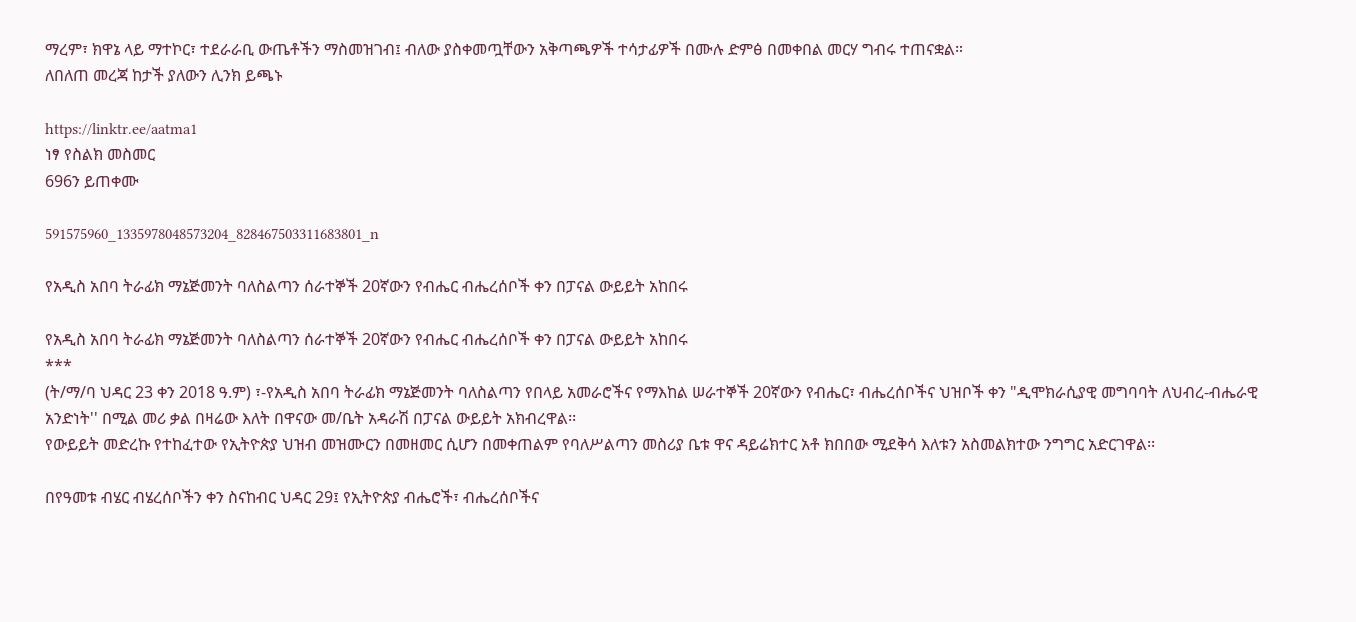ማረም፣ ክዋኔ ላይ ማተኮር፣ ተደራራቢ ውጤቶችን ማስመዝገብ፤ ብለው ያስቀመጧቸውን አቅጣጫዎች ተሳታፊዎች በሙሉ ድምፅ በመቀበል መርሃ ግብሩ ተጠናቋል።
ለበለጠ መረጃ ከታች ያለውን ሊንክ ይጫኑ

https://linktr.ee/aatma1
ነፃ የስልክ መስመር
696ን ይጠቀሙ

591575960_1335978048573204_828467503311683801_n

የአዲስ አበባ ትራፊክ ማኔጅመንት ባለስልጣን ሰራተኞች 20ኛውን የብሔር ብሔረሰቦች ቀን በፓናል ውይይት አከበሩ

የአዲስ አበባ ትራፊክ ማኔጅመንት ባለስልጣን ሰራተኞች 20ኛውን የብሔር ብሔረሰቦች ቀን በፓናል ውይይት አከበሩ
***
(ት/ማ/ባ ህዳር 23 ቀን 2018 ዓ.ም) ፣-የአዲስ አበባ ትራፊክ ማኔጅመንት ባለስልጣን የበላይ አመራሮችና የማእከል ሠራተኞች 20ኛውን የብሔር፣ ብሔረሰቦችና ህዝቦች ቀን "ዲሞክራሲያዊ መግባባት ለህብረ-ብሔራዊ አንድነት'' በሚል መሪ ቃል በዛሬው እለት በዋናው መ/ቤት አዳራሽ በፓናል ውይይት አክብረዋል፡፡
የውይይት መድረኩ የተከፈተው የኢትዮጵያ ህዝብ መዝሙርን በመዘመር ሲሆን በመቀጠልም የባለሥልጣን መስሪያ ቤቱ ዋና ዳይሬክተር አቶ ክበበው ሚደቅሳ እለቱን አስመልክተው ንግግር አድርገዋል፡፡

በየዓመቱ ብሄር ብሄረሰቦችን ቀን ስናከብር ህዳር 29፤ የኢትዮጵያ ብሔሮች፣ ብሔረሰቦችና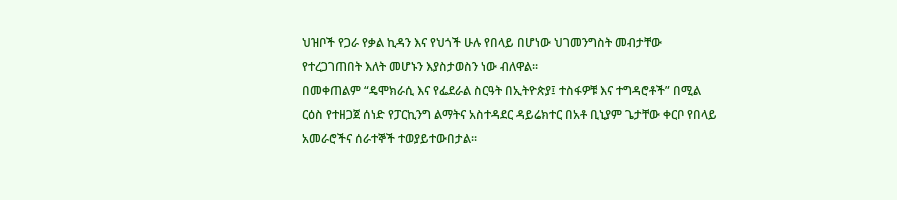ህዝቦች የጋራ የቃል ኪዳን እና የህጎች ሁሉ የበላይ በሆነው ህገመንግስት መብታቸው የተረጋገጠበት እለት መሆኑን እያስታወስን ነው ብለዋል፡፡
በመቀጠልም “ዴሞክራሲ እና የፌደራል ስርዓት በኢትዮጵያ፤ ተስፋዎቹ እና ተግዳሮቶች” በሚል ርዕስ የተዘጋጀ ሰነድ የፓርኪንግ ልማትና አስተዳደር ዳይሬክተር በአቶ ቢኒያም ጌታቸው ቀርቦ የበላይ አመራሮችና ሰራተኞች ተወያይተውበታል፡፡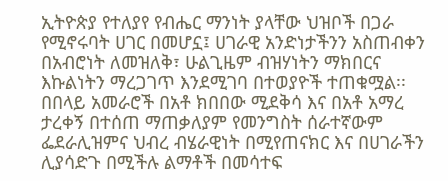ኢትዮጵያ የተለያየ የብሔር ማንነት ያላቸው ህዝቦች በጋራ የሚኖሩባት ሀገር በመሆኗ፤ ሀገራዊ አንድነታችንን አስጠብቀን በአብሮነት ለመዝለቅ፣ ሁልጊዜም ብዝሃነትን ማክበርና እኩልነትን ማረጋገጥ እንደሚገባ በተወያዮች ተጠቁሟል፡፡
በበላይ አመራሮች በአቶ ክበበው ሚደቅሳ እና በአቶ አማረ ታረቀኝ በተሰጠ ማጠቃለያም የመንግስት ሰራተኛውም ፌደራሊዝምና ህብረ ብሄራዊነት በሚየጠናክር እና በሀገራችን ሊያሳድጉ በሚችሉ ልማቶች በመሳተፍ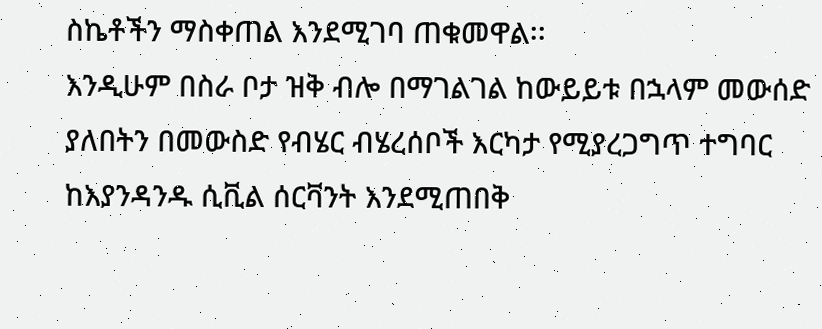ስኬቶችን ማስቀጠል እንደሚገባ ጠቁመዋል፡፡
እንዲሁም በስራ ቦታ ዝቅ ብሎ በማገልገል ከውይይቱ በኋላም መውሰድ ያለበትን በመውስድ የብሄር ብሄረሰቦች እርካታ የሚያረጋግጥ ተግባር ከእያንዳንዱ ሲቪል ሰርቫንት እንደሚጠበቅ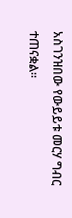አስገንዝበው የውይይቱ መርሃ ግብር ተጠናቋል፡፡